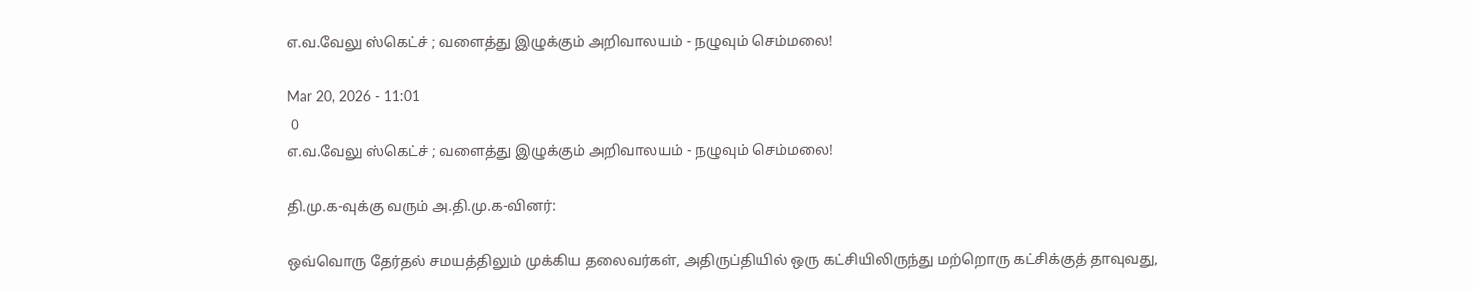எ.வ.வேலு ஸ்கெட்ச் ; வளைத்து இழுக்கும் அறிவாலயம் - நழுவும் செம்மலை!

Mar 20, 2026 - 11:01
 0
எ.வ.வேலு ஸ்கெட்ச் ; வளைத்து இழுக்கும் அறிவாலயம் - நழுவும் செம்மலை!

தி.மு.க-வுக்கு வரும் அ.தி.மு.க-வினர்:

ஒவ்வொரு தேர்தல் சமயத்திலும் முக்கிய தலைவர்கள், அதிருப்தியில் ஒரு கட்சியிலிருந்து மற்றொரு கட்சிக்குத் தாவுவது,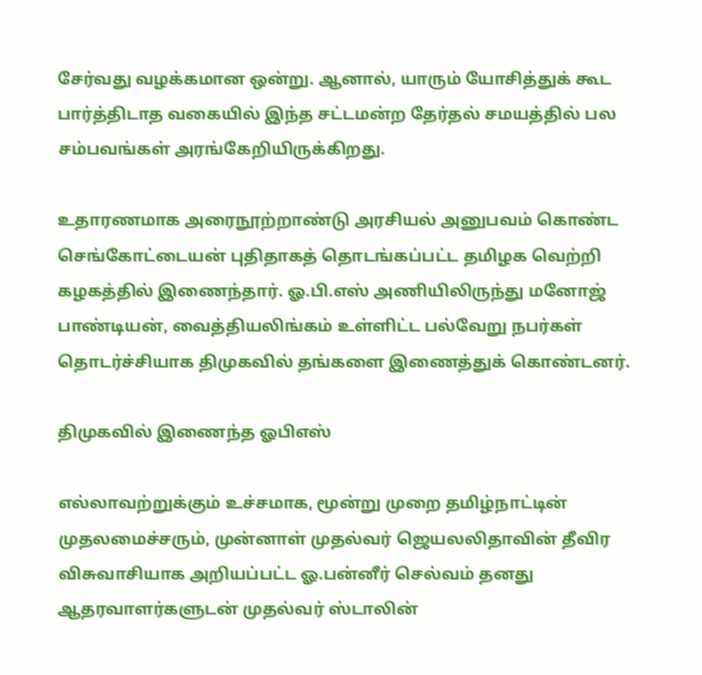சேர்வது வழக்கமான ஒன்று. ஆனால், யாரும் யோசித்துக் கூட பார்த்திடாத வகையில் இந்த சட்டமன்ற தேர்தல் சமயத்தில் பல சம்பவங்கள் அரங்கேறியிருக்கிறது.

உதாரணமாக அரைநூற்றாண்டு அரசியல் அனுபவம் கொண்ட செங்கோட்டையன் புதிதாகத் தொடங்கப்பட்ட தமிழக வெற்றி கழகத்தில் இணைந்தார். ஓ.பி.எஸ் அணியிலிருந்து மனோஜ் பாண்டியன், வைத்தியலிங்கம் உள்ளிட்ட பல்வேறு நபர்கள் தொடர்ச்சியாக திமுகவில் தங்களை இணைத்துக் கொண்டனர்.

திமுகவில் இணைந்த ஓபிஎஸ்

எல்லாவற்றுக்கும் உச்சமாக, மூன்று முறை தமிழ்நாட்டின் முதலமைச்சரும், முன்னாள் முதல்வர் ஜெயலலிதாவின் தீவிர விசுவாசியாக அறியப்பட்ட ஓ.பன்னீர் செல்வம் தனது ஆதரவாளர்களுடன் முதல்வர் ஸ்டாலின்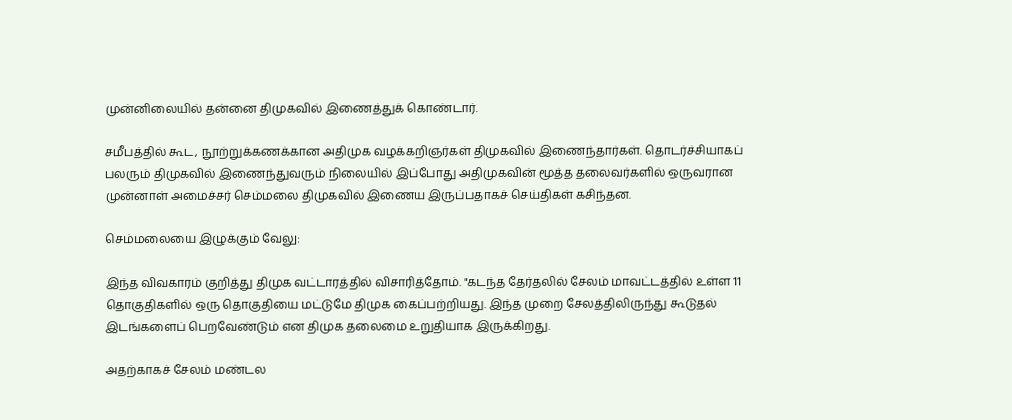முன்னிலையில் தன்னை திமுகவில் இணைத்துக் கொண்டார்.

சமீபத்தில் கூட, நூற்றுக்கணக்கான அதிமுக வழக்கறிஞர்கள் திமுகவில் இணைந்தார்கள். தொடர்ச்சியாகப் பலரும் திமுகவில் இணைந்துவரும் நிலையில் இப்போது அதிமுகவின் மூத்த தலைவர்களில் ஒருவரான முன்னாள் அமைச்சர் செம்மலை திமுகவில் இணைய இருப்பதாகச் செய்திகள் கசிந்தன.

செம்மலையை இழுக்கும் வேலு:

இந்த விவகாரம் குறித்து திமுக வட்டாரத்தில் விசாரித்தோம். "கடந்த தேர்தலில் சேலம் மாவட்டத்தில் உள்ள 11 தொகுதிகளில் ஒரு தொகுதியை மட்டுமே திமுக கைப்பற்றியது. இந்த முறை சேலத்திலிருந்து கூடுதல் இடங்களைப் பெறவேண்டும் என திமுக தலைமை உறுதியாக இருக்கிறது.

அதற்காகச் சேலம் மண்டல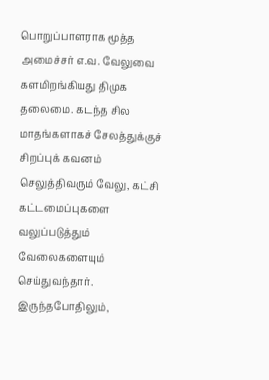பொறுப்பாளராக மூத்த அமைச்சர் எ.வ. வேலுவை களமிறங்கியது திமுக தலைமை. கடந்த சில மாதங்களாகச் சேலத்துக்குச் சிறப்புக் கவனம் செலுத்திவரும் வேலு, கட்சி கட்டமைப்புகளை வலுப்படுத்தும் வேலைகளையும் செய்துவந்தார். இருந்தபோதிலும்,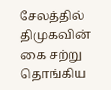சேலத்தில் திமுகவின் கை சற்று தொங்கிய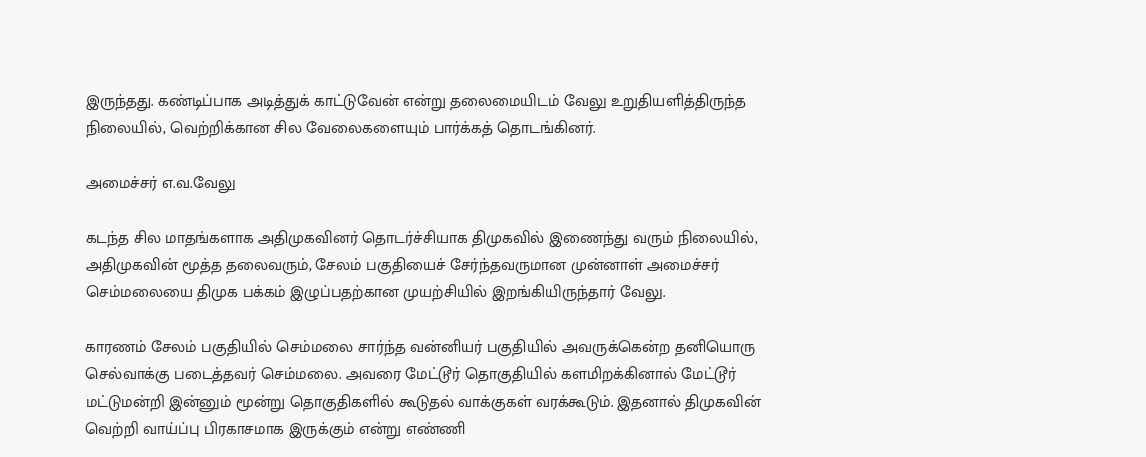இருந்தது. கண்டிப்பாக அடித்துக் காட்டுவேன் என்று தலைமையிடம் வேலு உறுதியளித்திருந்த நிலையில், வெற்றிக்கான சில வேலைகளையும் பார்க்கத் தொடங்கினர்.

அமைச்சர் எ.வ.வேலு

கடந்த சில மாதங்களாக அதிமுகவினர் தொடர்ச்சியாக திமுகவில் இணைந்து வரும் நிலையில், அதிமுகவின் மூத்த தலைவரும், சேலம் பகுதியைச் சேர்ந்தவருமான முன்னாள் அமைச்சர் செம்மலையை திமுக பக்கம் இழுப்பதற்கான முயற்சியில் இறங்கியிருந்தார் வேலு.

காரணம் சேலம் பகுதியில் செம்மலை சார்ந்த வன்னியர் பகுதியில் அவருக்கென்ற தனியொரு செல்வாக்கு படைத்தவர் செம்மலை. அவரை மேட்டூர் தொகுதியில் களமிறக்கினால் மேட்டூர் மட்டுமன்றி இன்னும் மூன்று தொகுதிகளில் கூடுதல் வாக்குகள் வரக்கூடும். இதனால் திமுகவின் வெற்றி வாய்ப்பு பிரகாசமாக இருக்கும் என்று எண்ணி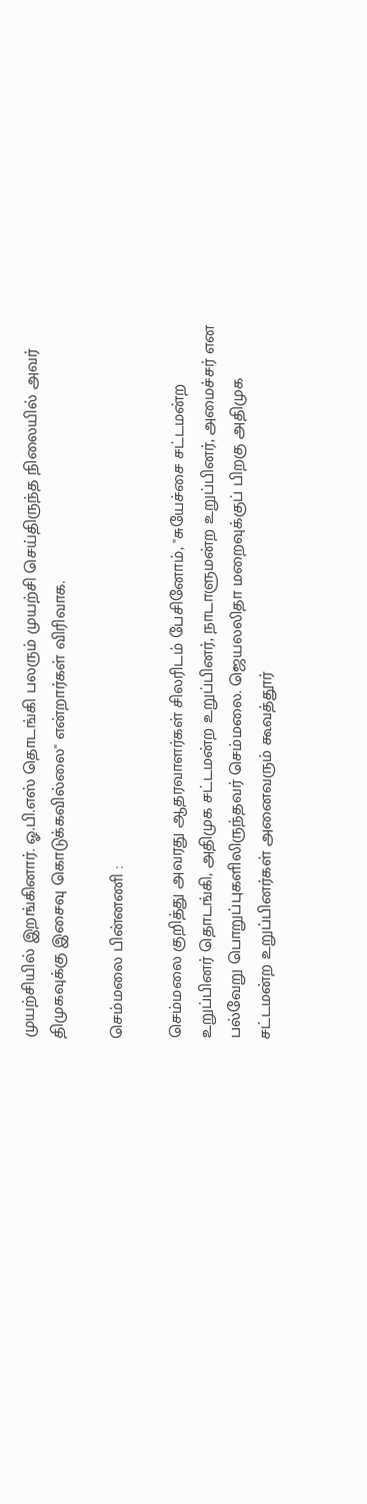முயற்சியில் இறங்கினார். ஓ.பி.எஸ் தொடங்கி பலரும் முயற்சி செய்திருந்த நிலையில் அவர் திமுகவுக்கு இசைவு கொடுக்கவில்லை" என்றார்கள் விரிவாக.

செம்மலை பின்னணி :

செம்மலை குறித்து அவரது ஆதரவாளர்கள் சிலரிடம் பேசினோம், "சுயேச்சை சட்டமன்ற உறுப்பினர் தொடங்கி, அதிமுக சட்டமன்ற உறுப்பினர், நாடாளுமன்ற உறுப்பினர், அமைச்சர் என பல்வேறு பொறுப்புகளிலிருந்தவர் செம்மலை. ஜெயலலிதா மறைவுக்குப் பிறகு அதிமுக சட்டமன்ற உறுப்பினர்கள் அனைவரும் கூவத்தூர்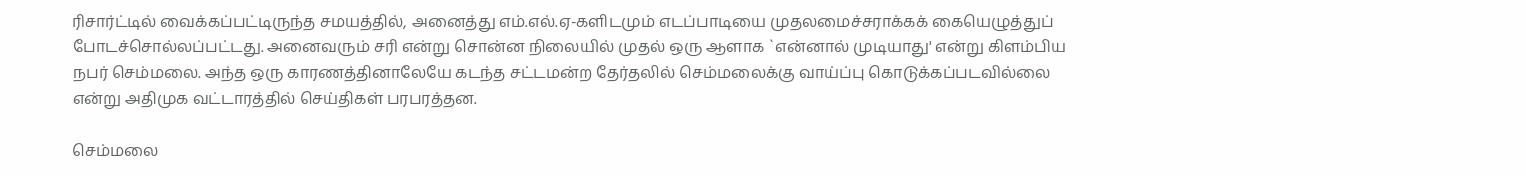ரிசார்ட்டில் வைக்கப்பட்டிருந்த சமயத்தில், அனைத்து எம்.எல்.ஏ-களிடமும் எடப்பாடியை முதலமைச்சராக்கக் கையெழுத்துப் போடச்சொல்லப்பட்டது. அனைவரும் சரி என்று சொன்ன நிலையில் முதல் ஒரு ஆளாக `என்னால் முடியாது' என்று கிளம்பிய நபர் செம்மலை. அந்த ஒரு காரணத்தினாலேயே கடந்த சட்டமன்ற தேர்தலில் செம்மலைக்கு வாய்ப்பு கொடுக்கப்படவில்லை என்று அதிமுக வட்டாரத்தில் செய்திகள் பரபரத்தன.

செம்மலை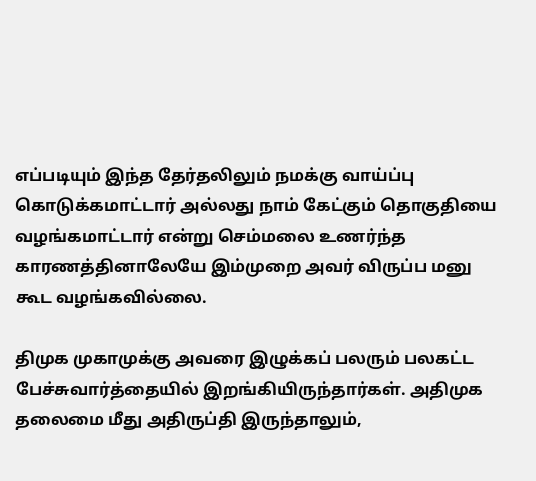எப்படியும் இந்த தேர்தலிலும் நமக்கு வாய்ப்பு கொடுக்கமாட்டார் அல்லது நாம் கேட்கும் தொகுதியை வழங்கமாட்டார் என்று செம்மலை உணர்ந்த காரணத்தினாலேயே இம்முறை அவர் விருப்ப மனு கூட வழங்கவில்லை.

திமுக முகாமுக்கு அவரை இழுக்கப் பலரும் பலகட்ட பேச்சுவார்த்தையில் இறங்கியிருந்தார்கள். அதிமுக தலைமை மீது அதிருப்தி இருந்தாலும்,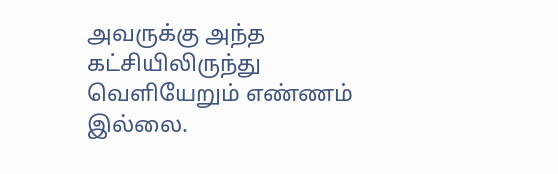அவருக்கு அந்த கட்சியிலிருந்து வெளியேறும் எண்ணம் இல்லை.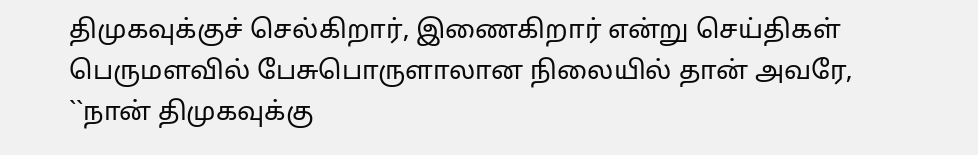திமுகவுக்குச் செல்கிறார், இணைகிறார் என்று செய்திகள் பெருமளவில் பேசுபொருளாலான நிலையில் தான் அவரே, ``நான் திமுகவுக்கு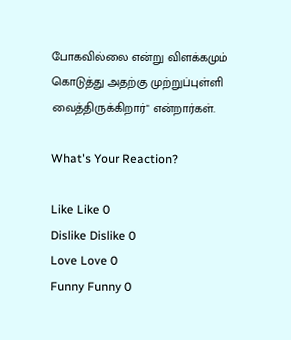போகவில்லை என்று விளக்கமும் கொடுத்து அதற்கு முற்றுப்புள்ளி வைத்திருக்கிறார்" என்றார்கள்.

What's Your Reaction?

Like Like 0
Dislike Dislike 0
Love Love 0
Funny Funny 0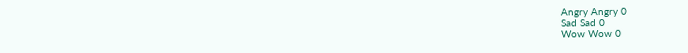Angry Angry 0
Sad Sad 0
Wow Wow 0